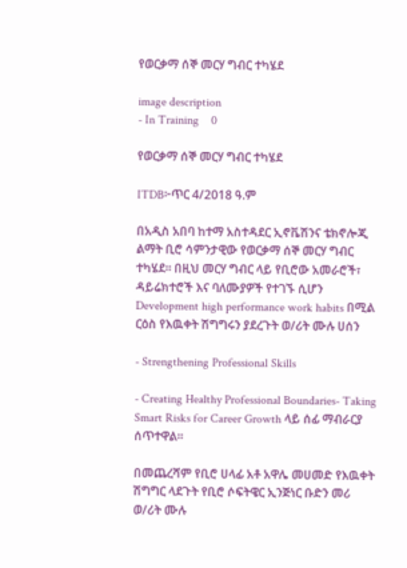የወርቃማ ሰኞ መርሃ ግብር ተካሄደ

image description
- In Training    0

የወርቃማ ሰኞ መርሃ ግብር ተካሄደ

ITDB፦ጥር 4/2018 ዓ.ም

በአዲስ አበባ ከተማ አስተዳደር ኢኖቬሽንና ቴክኖሎጂ ልማት ቢሮ ሳምንታዊው የወርቃማ ሰኞ መርሃ ግብር ተካሄደ፡፡ በዚህ መርሃ ግብር ላይ የቢሮው አመራሮች፣ ዳይሬክተሮች እና ባለሙያዎች የተገኙ ሲሆን Development high performance work habits በሚል ርዕስ የእዉቀት ሽግግሩን ያደረጉት ወ/ሪት ሙሉ ሀሰን

- Strengthening Professional Skills

- Creating Healthy Professional Boundaries- Taking Smart Risks for Career Growth ላይ ሰፊ ማብራርያ ሰጥተዋል።

በመጨረሻም የቢሮ ሀላፊ አቶ አዋሌ መሀመድ የእዉቀት ሽግግር ላደጉት የቢሮ ሶፍትዌር ኢንጅነር ቡድን መሪ ወ/ሪት ሙሉ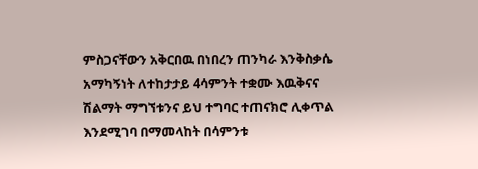ምስጋናቸውን አቅርበዉ በነበረን ጠንካራ እንቅስቃሴ አማካኝነት ለተከታታይ 4ሳምንት ተቋሙ እዉቅናና ሽልማት ማግኘቱንና ይህ ተግባር ተጠናክሮ ሊቀጥል እንደሚገባ በማመላከት በሳምንቱ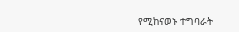የሚከናወኑ ተግባራት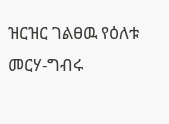ዝርዝር ገልፀዉ የዕለቱ መርሃ-ግብሩ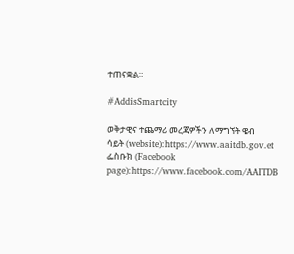ተጠናቋል።

#AddisSmartcity

ወቅታዊና ተጨማሪ መረጃዎችን ለማግኘት ዌብ ሳይት (website):https://www.aaitdb.gov.et ፌስቡክ (Facebook page):https://www.facebook.com/AAITDB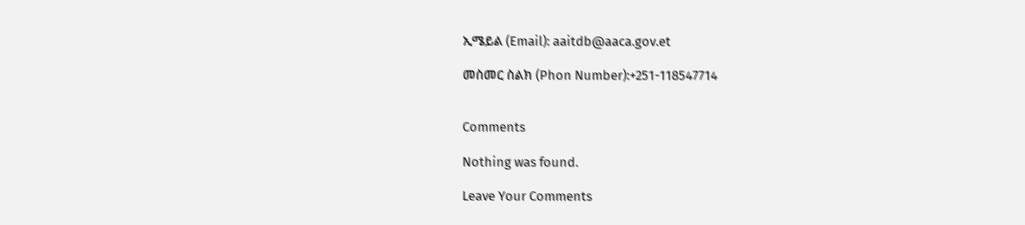ኢሜይል (Email): aaitdb@aaca.gov.et

መስመር ስልክ (Phon Number):+251-118547714


Comments

Nothing was found.

Leave Your Comments